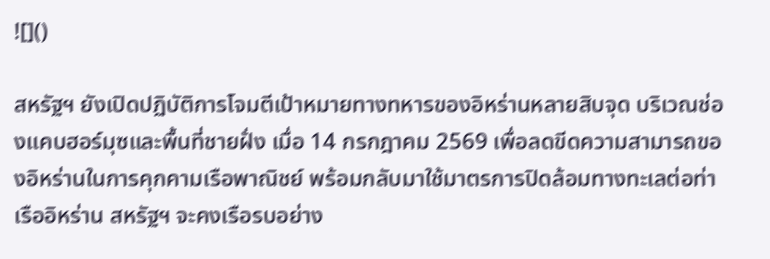![]()

สหรัฐฯ ยังเปิดปฏิบัติการโจมตีเป้าหมายทางทหารของอิหร่านหลายสิบจุด บริเวณช่องแคบฮอร์มุซและพื้นที่ชายฝั่ง เมื่อ 14 กรกฎาคม 2569 เพื่อลดขีดความสามารถของอิหร่านในการคุกคามเรือพาณิชย์ พร้อมกลับมาใช้มาตรการปิดล้อมทางทะเลต่อท่าเรืออิหร่าน สหรัฐฯ จะคงเรือรบอย่าง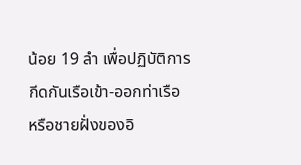น้อย 19 ลำ เพื่อปฏิบัติการกีดกันเรือเข้า-ออกท่าเรือ หรือชายฝั่งของอิ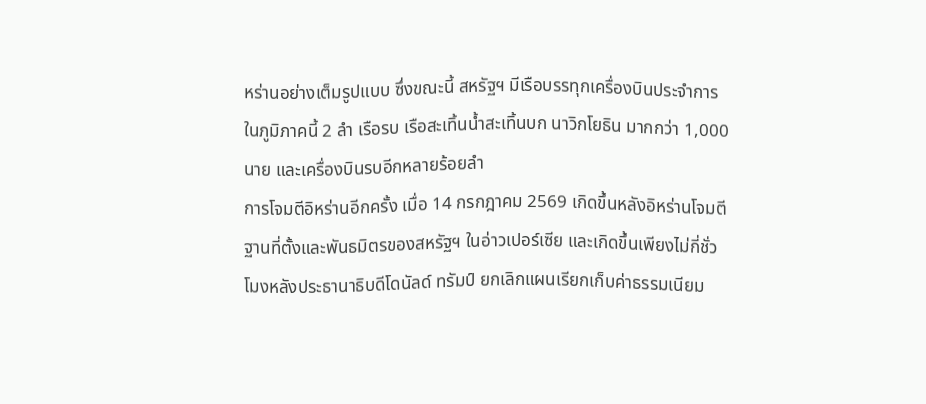หร่านอย่างเต็มรูปแบบ ซึ่งขณะนี้ สหรัฐฯ มีเรือบรรทุกเครื่องบินประจำการในภูมิภาคนี้ 2 ลำ เรือรบ เรือสะเทิ้นน้ำสะเทิ้นบก นาวิกโยธิน มากกว่า 1,000 นาย และเครื่องบินรบอีกหลายร้อยลำ
การโจมตีอิหร่านอีกครั้ง เมื่อ 14 กรกฎาคม 2569 เกิดขึ้นหลังอิหร่านโจมตีฐานที่ตั้งและพันธมิตรของสหรัฐฯ ในอ่าวเปอร์เซีย และเกิดขึ้นเพียงไม่กี่ชั่วโมงหลังประธานาธิบดีโดนัลด์ ทรัมป์ ยกเลิกแผนเรียกเก็บค่าธรรมเนียม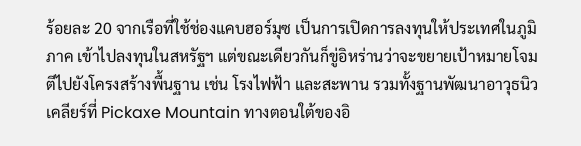ร้อยละ 20 จากเรือที่ใช้ช่องแคบฮอร์มุซ เป็นการเปิดการลงทุนให้ประเทศในภูมิภาค เข้าไปลงทุนในสหรัฐฯ แต่ขณะเดียวกันก็ขู่อิหร่านว่าจะขยายเป้าหมายโจมตีไปยังโครงสร้างพื้นฐาน เช่น โรงไฟฟ้า และสะพาน รวมทั้งฐานพัฒนาอาวุธนิวเคลียร์ที่ Pickaxe Mountain ทางตอนใต้ของอิ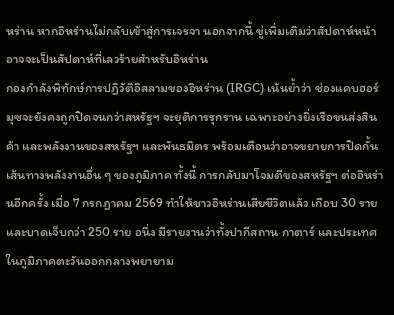หร่าน หากอิหร่านไม่กลับเข้าสู่การเจรจา นอกจากนี้ ขู่เพิ่มเติมว่าสัปดาห์หน้าอาจจะเป็นสัปดาห์ที่เลวร้ายสำหรับอิหร่าน
กองกำลังพิทักษ์การปฏิวัติอิสลามของอิหร่าน (IRGC) เน้นย้ำว่า ช่องแคบฮอร์มุซจะยังคงถูกปิดจนกว่าสหรัฐฯ จะยุติการรุกราน เฉพาะอย่างยิ่งเรือขนส่งสินค้า และพลังงานของสหรัฐฯ และพันธมิตร พร้อมเตือนว่าอาจขยายการปิดกั้นเส้นทางพลังงานอื่น ๆ ของภูมิภาค ทั้งนี้ การกลับมาโจมตีของสหรัฐฯ ต่ออิหร่านอีกครั้ง เมื่อ 7 กรกฎาคม 2569 ทำให้ชาวอิหร่านเสียชีวิตแล้ว เกือบ 30 ราย และบาดเจ็บกว่า 250 ราย อนึ่ง มีรายงานว่าทั้งปากีสถาน กาตาร์ และประเทศในภูมิภาคตะวันออกกลางพยายาม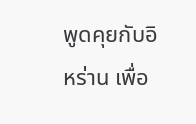พูดคุยกับอิหร่าน เพื่อ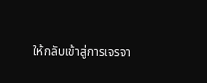ให้กลับเข้าสู่การเจรจา